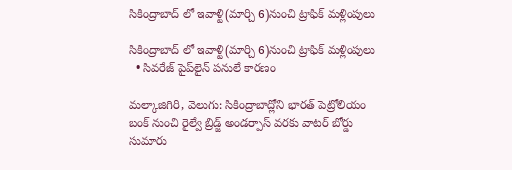సికింద్రాబాద్ లో ఇవాళ్టి(మార్చి 6)నుంచి ట్రాఫిక్ మళ్లింపులు

సికింద్రాబాద్ లో ఇవాళ్టి(మార్చి 6)నుంచి ట్రాఫిక్ మళ్లింపులు
  • సివరేజ్ పైప్‌‌లైన్ పనులే కారణం

మల్కాజిగిరి, వెలుగు: సికింద్రాబాద్లోని భారత్ పెట్రోలియం బంక్ నుంచి రైల్వే బ్రిడ్జ్ అండర్పాస్ వరకు వాటర్ బోర్డు సుమారు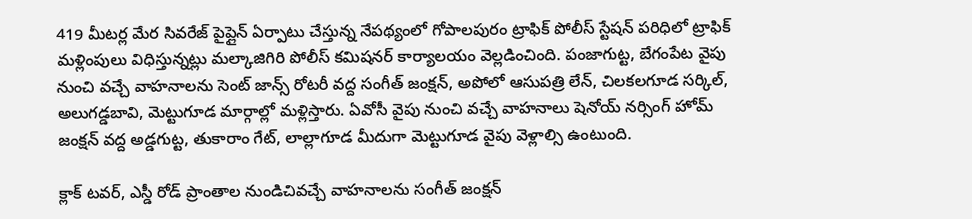419 మీటర్ల మేర సివరేజ్ పైప్లైన్ ఏర్పాటు చేస్తున్న నేపథ్యంలో గోపాలపురం ట్రాఫిక్ పోలీస్ స్టేషన్ పరిధిలో ట్రాఫిక్ మళ్లింపులు విధిస్తున్నట్లు మల్కాజిగిరి పోలీస్ కమిషనర్ కార్యాలయం వెల్లడించింది. పంజాగుట్ట, బేగంపేట వైపు నుంచి వచ్చే వాహనాలను సెంట్ జాన్స్ రోటరీ వద్ద సంగీత్ జంక్షన్, అపోలో ఆసుపత్రి లేన్, చిలకలగూడ సర్కిల్, అలుగడ్డబావి, మెట్టుగూడ మార్గాల్లో మళ్లిస్తారు. ఏవోసీ వైపు నుంచి వచ్చే వాహనాలు షెనోయ్ నర్సింగ్ హోమ్ జంక్షన్ వద్ద అడ్డగుట్ట, తుకారాం గేట్, లాల్లాగూడ మీదుగా మెట్టుగూడ వైపు వెళ్లాల్సి ఉంటుంది.

క్లాక్ టవర్, ఎస్డీ రోడ్ ప్రాంతాల నుండిచివచ్చే వాహనాలను సంగీత్ జంక్షన్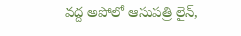వద్ద అపోలో ఆసుపత్రి లైన్,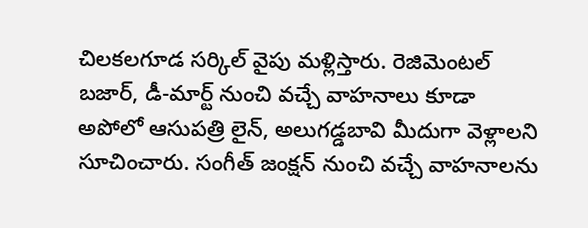చిలకలగూడ సర్కిల్ వైపు మళ్లిస్తారు. రెజిమెంటల్ బజార్, డీ-మార్ట్ నుంచి వచ్చే వాహనాలు కూడా అపోలో ఆసుపత్రి లైన్, అలుగడ్డబావి మీదుగా వెళ్లాలని సూచించారు. సంగీత్ జంక్షన్ నుంచి వచ్చే వాహనాలను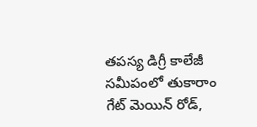తపస్య డిగ్రీ కాలేజీ సమీపంలో తుకారాం గేట్ మెయిన్ రోడ్,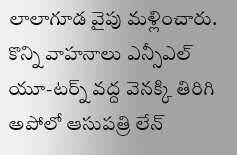లాలాగూడ వైపు మళ్లించారు. కొన్ని వాహనాలు ఎన్సీఎల్ యూ-టర్న్ వద్ద వెనక్కి తిరిగి అపోలో ఆసుపత్రి లేన్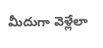మీదుగా వెళ్లేలా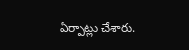ఏర్పాట్లు చేశారు.